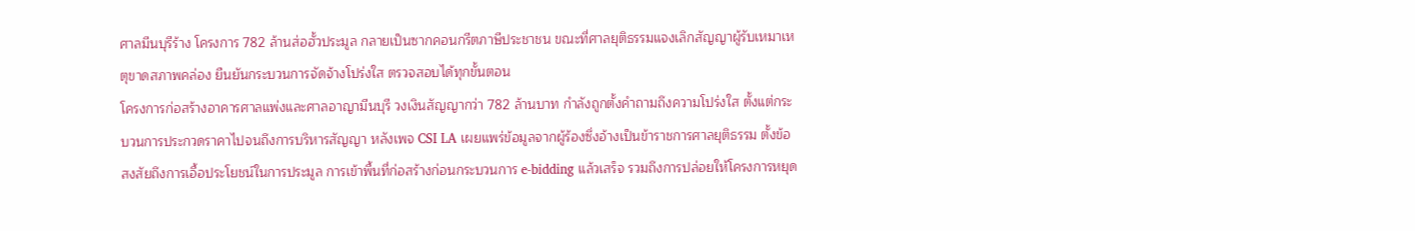ศาลมีนบุรีร้าง โครงการ 782 ล้านส่อฮั้วประมูล กลายเป็นซากคอนกรีตภาษีประชาชน ขณะที่ศาลยุติธรรมแจงเลิกสัญญาผู้รับเหมาเหตุขาดสภาพคล่อง ยืนยันกระบวนการจัดจ้างโปร่งใส ตรวจสอบได้ทุกขั้นตอน
โครงการก่อสร้างอาคารศาลแพ่งและศาลอาญามีนบุรี วงเงินสัญญากว่า 782 ล้านบาท กำลังถูกตั้งคำถามถึงความโปร่งใส ตั้งแต่กระบวนการประกวดราคาไปจนถึงการบริหารสัญญา หลังเพจ CSI LA เผยแพร่ข้อมูลจากผู้ร้องซึ่งอ้างเป็นข้าราชการศาลยุติธรรม ตั้งข้อสงสัยถึงการเอื้อประโยชน์ในการประมูล การเข้าพื้นที่ก่อสร้างก่อนกระบวนการ e-bidding แล้วเสร็จ รวมถึงการปล่อยให้โครงการหยุด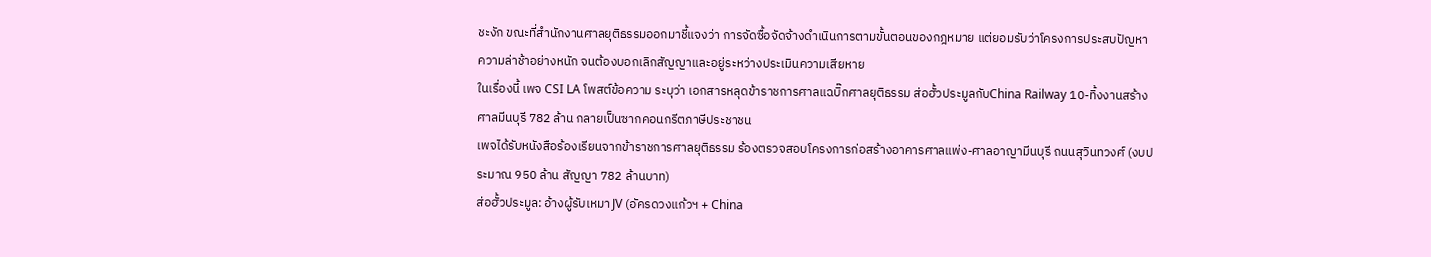ชะงัก ขณะที่สำนักงานศาลยุติธรรมออกมาชี้แจงว่า การจัดซื้อจัดจ้างดำเนินการตามขั้นตอนของกฎหมาย แต่ยอมรับว่าโครงการประสบปัญหาความล่าช้าอย่างหนัก จนต้องบอกเลิกสัญญาและอยู่ระหว่างประเมินความเสียหาย
ในเรื่องนี้ เพจ CSI LA โพสต์ข้อความ ระบุว่า เอกสารหลุดข้าราชการศาลแฉบิ๊กศาลยุติธรรม ส่อฮั้วประมูลกับChina Railway 10-ทิ้งงานสร้างศาลมีนบุรี 782 ล้าน กลายเป็นซากคอนกรีตภาษีประชาชน
เพจได้รับหนังสือร้องเรียนจากข้าราชการศาลยุติธรรม ร้องตรวจสอบโครงการก่อสร้างอาคารศาลแพ่ง-ศาลอาญามีนบุรี ถนนสุวินทวงศ์ (งบประมาณ 950 ล้าน สัญญา 782 ล้านบาท)
ส่อฮั้วประมูล: อ้างผู้รับเหมา JV (อัครดวงแก้วฯ + China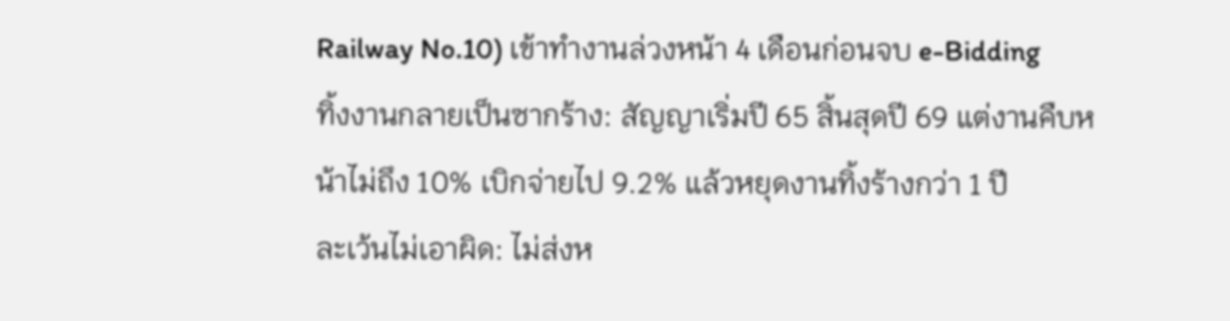Railway No.10) เข้าทำงานล่วงหน้า 4 เดือนก่อนจบ e-Bidding
ทิ้งงานกลายเป็นซากร้าง: สัญญาเริ่มปี 65 สิ้นสุดปี 69 แต่งานคืบหน้าไม่ถึง 10% เบิกจ่ายไป 9.2% แล้วหยุดงานทิ้งร้างกว่า 1 ปี
ละเว้นไม่เอาผิด: ไม่ส่งห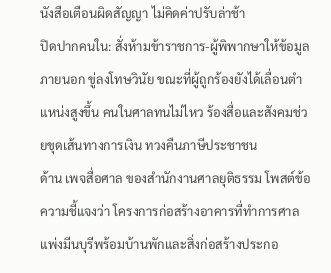นังสือเตือนผิดสัญญา ไม่คิดค่าปรับล่าช้า
ปิดปากคนใน: สั่งห้ามข้าราชการ-ผู้พิพากษาให้ข้อมูลภายนอก ขู่ลงโทษวินัย ขณะที่ผู้ถูกร้องยังได้เลื่อนตำแหน่งสูงขึ้น คนในศาลทนไม่ไหว ร้องสื่อและสังคมช่วยขุดเส้นทางการเงิน ทวงคืนภาษีประชาชน
ด้าน เพจสื่อศาล ของสำนักงานศาลยุติธรรม โพสต์ข้อความชี้แจงว่า โครงการก่อสร้างอาคารที่ทำการศาลแพ่งมีนบุรีพร้อมบ้านพักและสิ่งก่อสร้างประกอ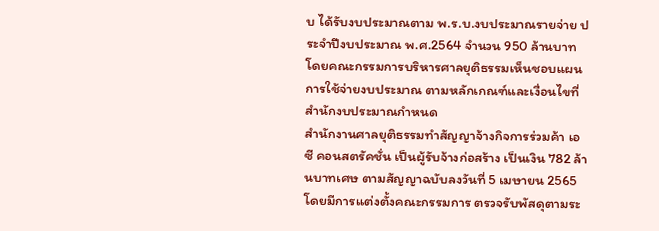บ ได้รับงบประมาณตาม พ.ร.บ.งบประมาณรายจ่าย ประจำปีงบประมาณ พ.ศ.2564 จำนวน 950 ล้านบาท โดยคณะกรรมการบริหารศาลยุติธรรมเห็นชอบแผนการใช้จ่ายงบประมาณ ตามหลักเกณฑ์และเงื่อนไขที่สำนักงบประมาณกำหนด
สำนักงานศาลยุติธรรมทำสัญญาจ้างกิจการร่วมค้า เอ ซี คอนสตรัคชั่น เป็นผู้รับจ้างก่อสร้าง เป็นเงิน 782 ล้านบาทเศษ ตามสัญญาฉบับลงวันที่ 5 เมษายน 2565 โดยมีการแต่งตั้งคณะกรรมการ ตรวจรับพัสดุตามระ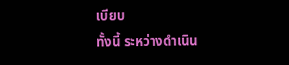เบียบ
ทั้งนี้ ระหว่างดำเนิน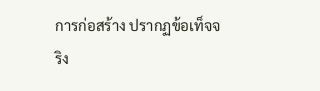การก่อสร้าง ปรากฏข้อเท็จจริง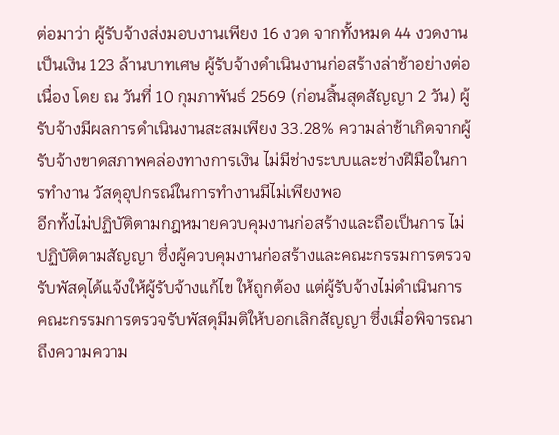ต่อมาว่า ผู้รับจ้างส่งมอบงานเพียง 16 งวด จากทั้งหมด 44 งวดงาน เป็นเงิน 123 ล้านบาทเศษ ผู้รับจ้างดำเนินงานก่อสร้างล่าช้าอย่างต่อเนื่อง โดย ณ วันที่ 10 กุมภาพันธ์ 2569 (ก่อนสิ้นสุดสัญญา 2 วัน) ผู้รับจ้างมีผลการดำเนินงานสะสมเพียง 33.28% ความล่าช้าเกิดจากผู้รับจ้างขาดสภาพคล่องทางการเงิน ไม่มีช่างระบบและช่างฝีมือในการทำงาน วัสดุอุปกรณ์ในการทำงานมีไม่เพียงพอ
อีกทั้งไม่ปฏิบัติตามกฎหมายควบคุมงานก่อสร้างและถือเป็นการ ไม่ปฏิบัติตามสัญญา ซึ่งผู้ควบคุมงานก่อสร้างและคณะกรรมการตรวจรับพัสดุได้แจ้งให้ผู้รับจ้างแก้ไข ให้ถูกต้อง แต่ผู้รับจ้างไม่ดำเนินการ คณะกรรมการตรวจรับพัสดุมีมติให้บอกเลิกสัญญา ซึ่งเมื่อพิจารณาถึงความความ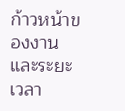ก้าวหน้าของงานและระยะเวลา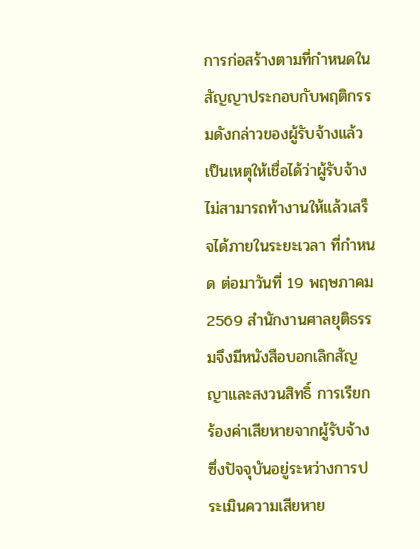การก่อสร้างตามที่กำหนดในสัญญาประกอบกับพฤติกรรมดังกล่าวของผู้รับจ้างแล้วเป็นเหตุให้เชื่อได้ว่าผู้รับจ้างไม่สามารถท้างานให้แล้วเสร็จได้ภายในระยะเวลา ที่กำหนด ต่อมาวันที่ 19 พฤษภาคม 2569 สำนักงานศาลยุติธรรมจึงมีหนังสือบอกเลิกสัญญาและสงวนสิทธิ์ การเรียกร้องค่าเสียหายจากผู้รับจ้าง ซึ่งปัจจุบันอยู่ระหว่างการประเมินความเสียหาย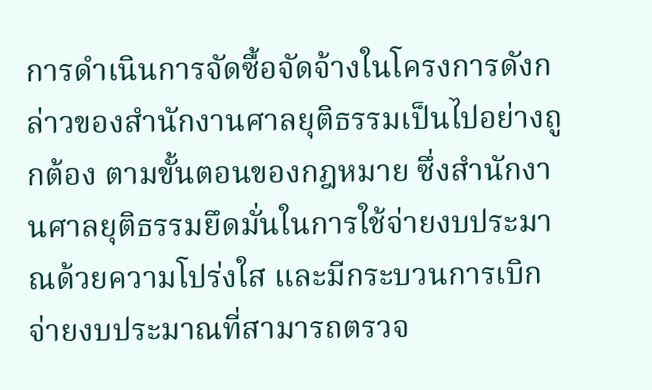การดำเนินการจัดซื้อจัดจ้างในโครงการดังกล่าวของสำนักงานศาลยุติธรรมเป็นไปอย่างถูกต้อง ตามขั้นตอนของกฎหมาย ซึ่งสำนักงานศาลยุติธรรมยึดมั่นในการใช้จ่ายงบประมาณด้วยความโปร่งใส และมีกระบวนการเบิกจ่ายงบประมาณที่สามารถตรวจ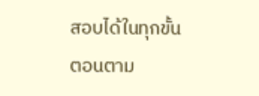สอบได้ในทุกขั้นตอนตาม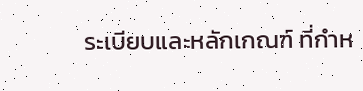ระเบียบและหลักเกณฑ์ ที่กำห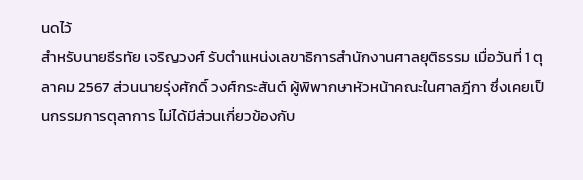นดไว้
สำหรับนายธีรทัย เจริญวงศ์ รับตำแหน่งเลขาธิการสำนักงานศาลยุติธรรม เมื่อวันที่ 1 ตุลาคม 2567 ส่วนนายรุ่งศักดิ์ วงศ์กระสันต์ ผู้พิพากษาหัวหน้าคณะในศาลฎีกา ซึ่งเคยเป็นกรรมการตุลาการ ไม่ได้มีส่วนเกี่ยวข้องกับ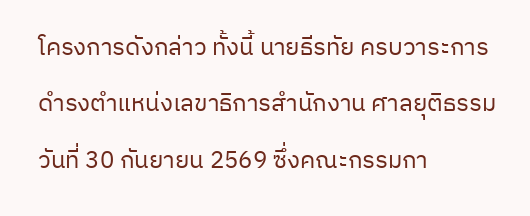โครงการดังกล่าว ทั้งนี้ นายธีรทัย ครบวาระการดำรงตำแหน่งเลขาธิการสำนักงาน ศาลยุติธรรม วันที่ 30 กันยายน 2569 ซึ่งคณะกรรมกา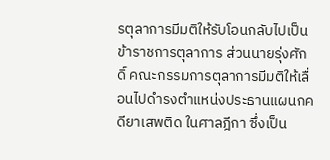รตุลาการมีมติให้รับโอนกลับไปเป็นข้าราชการตุลาการ ส่วนนายรุ่งศักดิ์ คณะกรรมการตุลาการมีมติให้เลื่อนไปดำรงตำแหน่งประธานแผนกคดียาเสพติด ในศาลฎีกา ซึ่งเป็น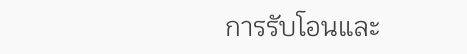การรับโอนและ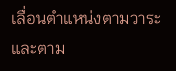เลื่อนตำแหน่งตามวาระและตาม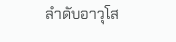ลำดับอาวุโส